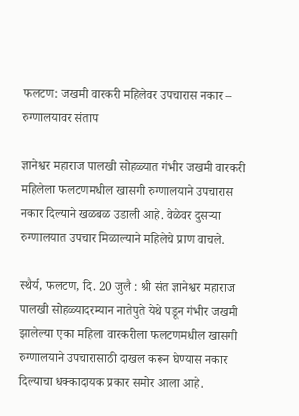फलटण: जखमी वारकरी महिलेवर उपचारास नकार – रुग्णालयावर संताप

ज्ञानेश्वर महाराज पालखी सोहळ्यात गंभीर जखमी वारकरी महिलेला फलटणमधील खासगी रुग्णालयाने उपचारास नकार दिल्याने खळबळ उडाली आहे. वेळेवर दुसऱ्या रुग्णालयात उपचार मिळाल्याने महिलेचे प्राण वाचले.

स्थैर्य, फलटण, दि. 20 जुलै : श्री संत ज्ञानेश्वर महाराज पालखी सोहळ्यादरम्यान नातेपुते येथे पडून गंभीर जखमी झालेल्या एका महिला वारकरीला फलटणमधील खासगी रुग्णालयाने उपचारासाठी दाखल करून घेण्यास नकार दिल्याचा धक्कादायक प्रकार समोर आला आहे.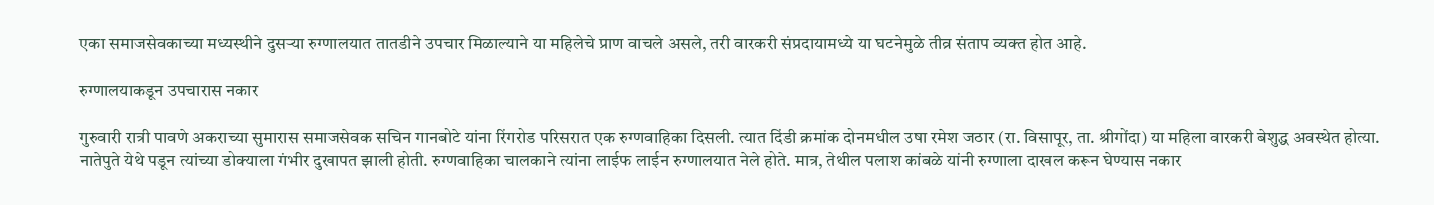एका समाजसेवकाच्या मध्यस्थीने दुसऱ्या रुग्णालयात तातडीने उपचार मिळाल्याने या महिलेचे प्राण वाचले असले, तरी वारकरी संप्रदायामध्ये या घटनेमुळे तीव्र संताप व्यक्त होत आहे.

रुग्णालयाकडून उपचारास नकार

गुरुवारी रात्री पावणे अकराच्या सुमारास समाजसेवक सचिन गानबोटे यांना रिंगरोड परिसरात एक रुग्णवाहिका दिसली. त्यात दिंडी क्रमांक दोनमधील उषा रमेश जठार (रा. विसापूर, ता. श्रीगोंदा) या महिला वारकरी बेशुद्ध अवस्थेत होत्या. नातेपुते येथे पडून त्यांच्या डोक्याला गंभीर दुखापत झाली होती. रुग्णवाहिका चालकाने त्यांना लाईफ लाईन रुग्णालयात नेले होते. मात्र, तेथील पलाश कांबळे यांनी रुग्णाला दाखल करून घेण्यास नकार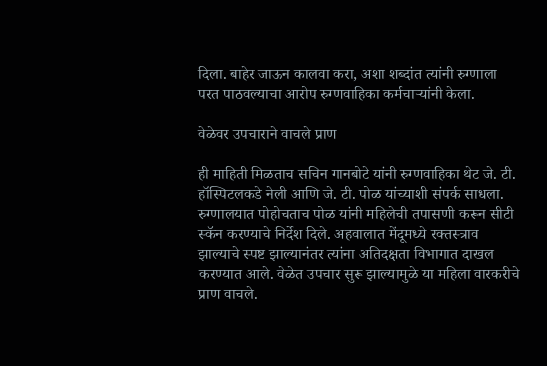दिला. बाहेर जाऊन कालवा करा, अशा शब्दांत त्यांनी रुग्णाला परत पाठवल्याचा आरोप रुग्णवाहिका कर्मचाऱ्यांनी केला.

वेळेवर उपचाराने वाचले प्राण

ही माहिती मिळताच सचिन गानबोटे यांनी रुग्णवाहिका थेट जे. टी. हॉस्पिटलकडे नेली आणि जे. टी. पोळ यांच्याशी संपर्क साधला. रुग्णालयात पोहोचताच पोळ यांनी महिलेची तपासणी करून सीटी स्कॅन करण्याचे निर्देश दिले. अहवालात मेंदूमध्ये रक्तस्त्राव झाल्याचे स्पष्ट झाल्यानंतर त्यांना अतिदक्षता विभागात दाखल करण्यात आले. वेळेत उपचार सुरू झाल्यामुळे या महिला वारकरीचे प्राण वाचले.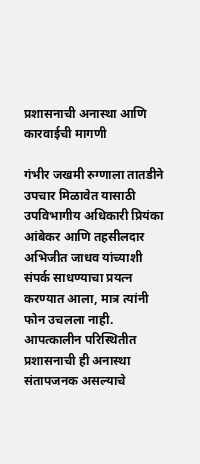प्रशासनाची अनास्था आणि कारवाईची मागणी

गंभीर जखमी रुग्णाला तातडीने उपचार मिळावेत यासाठी उपविभागीय अधिकारी प्रियंका आंबेकर आणि तहसीलदार अभिजीत जाधव यांच्याशी संपर्क साधण्याचा प्रयत्न करण्यात आला, मात्र त्यांनी फोन उचलला नाही. आपत्कालीन परिस्थितीत प्रशासनाची ही अनास्था संतापजनक असल्याचे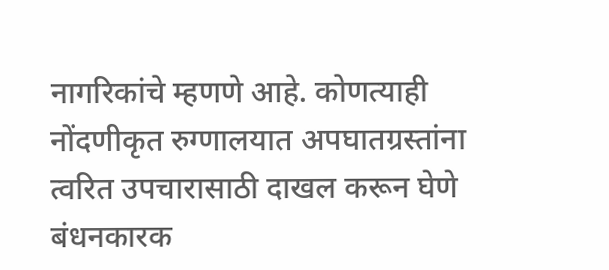नागरिकांचे म्हणणे आहे. कोणत्याही नोंदणीकृत रुग्णालयात अपघातग्रस्तांना त्वरित उपचारासाठी दाखल करून घेणे बंधनकारक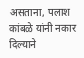असताना, पलाश कांबळे यांनी नकार दिल्याने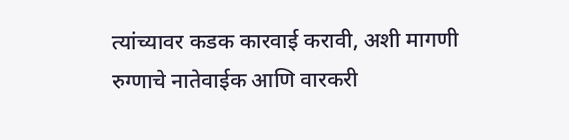त्यांच्यावर कडक कारवाई करावी, अशी मागणी रुग्णाचे नातेवाईक आणि वारकरी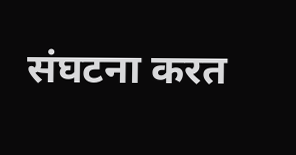संघटना करत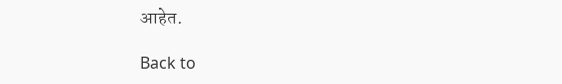आहेत.

Back to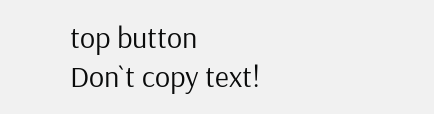top button
Don`t copy text!